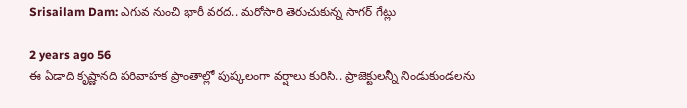Srisailam Dam: ఎగువ నుంచి భారీ వరద.. మరోసారి తెరుచుకున్న సాగర్ గేట్లు

2 years ago 56
ఈ ఏడాది కృష్ణానది పరివాహక ప్రాంతాల్లో పుష్కలంగా వర్షాలు కురిసి.. ప్రాజెక్టులన్నీ నిండుకుండలను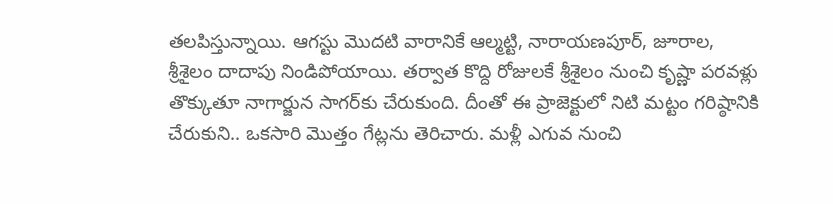తలపిస్తున్నాయి. ఆగస్టు మొదటి వారానికే ఆల్మట్టి, నారాయణపూర్, జూరాల, శ్రీశైలం దాదాపు నిండిపోయాయి. తర్వాత కొద్ది రోజులకే శ్రీశైలం నుంచి కృష్ణా పరవళ్లు తొక్కుతూ నాగార్జున సాగర్‌కు చేరుకుంది. దీంతో ఈ ప్రాజెక్టులో నిటి మట్టం గరిష్ఠానికి చేరుకుని.. ఒకసారి మొత్తం గేట్లను తెరిచారు. మళ్లీ ఎగువ నుంచి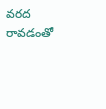వరద రావడంతో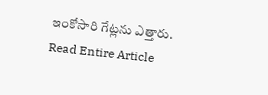ఇంకోసారి గేట్లను ఎత్తారు.
Read Entire Article